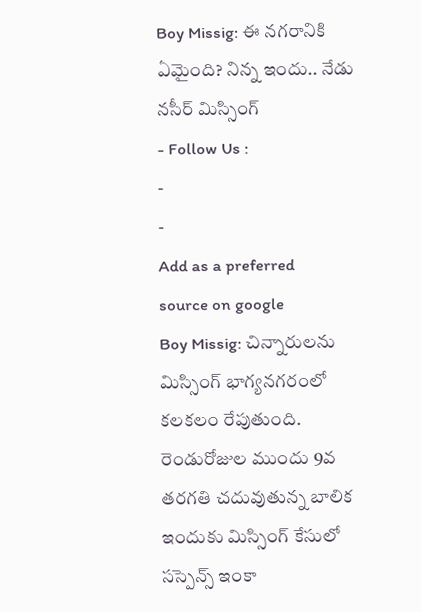Boy Missig: ఈ నగరానికి ఏమైంది? నిన్న ఇందు.. నేడు నసీర్ మిస్సింగ్
- Follow Us :
-
-
Add as a preferred
source on google
Boy Missig: చిన్నారులను మిస్సింగ్ భాగ్యనగరంలో కలకలం రేపుతుంది. రెండురోజుల ముందు 9వ తరగతి చదువుతున్న బాలిక ఇందుకు మిస్సింగ్ కేసులో సస్పెన్స్ ఇంకా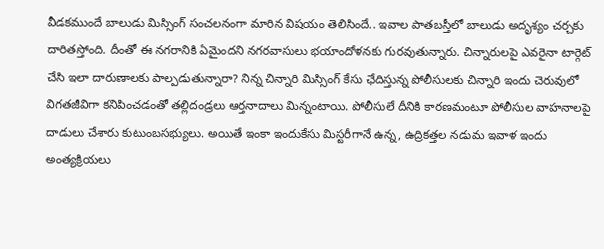వీడకముందే బాలుడు మిస్సింగ్ సంచలనంగా మారిన విషయం తెలిసిందే.. ఇవాల పాతబస్తీలో బాలుడు అదృశ్యం చర్చకు దారితస్తోంది. దీంతో ఈ నగరానికి ఏమైందని నగరవాసులు భయాందోళనకు గురవుతున్నారు. చిన్నారులపై ఎవరైనా టార్గెట్ చేసి ఇలా దారుణాలకు పాల్పడుతున్నారా? నిన్న చిన్నారి మిస్సింగ్ కేసు ఛేదిస్తున్న పోలీసులకు చిన్నారి ఇందు చెరువులో విగతజీవిగా కనిపించడంతో తల్లిదండ్రలు ఆర్తనాదాలు మిన్నంటాయి. పోలీసులే దీనికి కారణమంటూ పోలీసుల వాహనాలపై దాడులు చేశారు కుటుంబసభ్యులు. అయితే ఇంకా ఇందుకేసు మిస్టరీగానే ఉన్న, ఉద్రికత్తల నడుమ ఇవాళ ఇందు అంత్యక్రియలు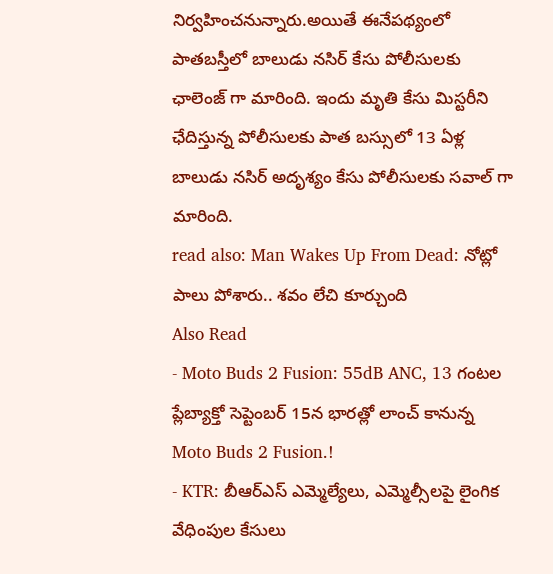నిర్వహించనున్నారు.అయితే ఈనేపథ్యంలో పాతబస్తీలో బాలుడు నసిర్ కేసు పోలీసులకు ఛాలెంజ్ గా మారింది. ఇందు మృతి కేసు మిస్టరీని ఛేదిస్తున్న పోలీసులకు పాత బస్సులో 13 ఏళ్ల బాలుడు నసిర్ అదృశ్యం కేసు పోలీసులకు సవాల్ గా మారింది.
read also: Man Wakes Up From Dead: నోట్లో పాలు పోశారు.. శవం లేచి కూర్చుంది
Also Read
- Moto Buds 2 Fusion: 55dB ANC, 13 గంటల ప్లేబ్యాక్తో సెప్టెంబర్ 15న భారత్లో లాంచ్ కానున్న Moto Buds 2 Fusion.!
- KTR: బీఆర్ఎస్ ఎమ్మెల్యేలు, ఎమ్మెల్సీలపై లైంగిక వేధింపుల కేసులు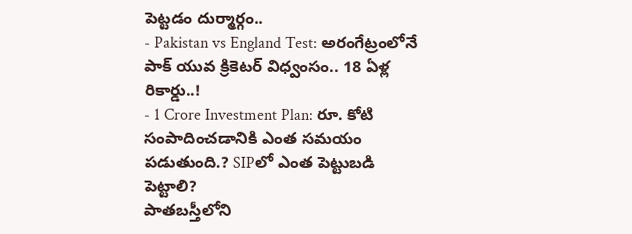పెట్టడం దుర్మార్గం..
- Pakistan vs England Test: అరంగేట్రంలోనే పాక్ యువ క్రికెటర్ విధ్వంసం.. 18 ఏళ్ల రికార్డు..!
- 1 Crore Investment Plan: రూ. కోటి సంపాదించడానికి ఎంత సమయం పడుతుంది.? SIPలో ఎంత పెట్టుబడి పెట్టాలి?
పాతబస్తీలోని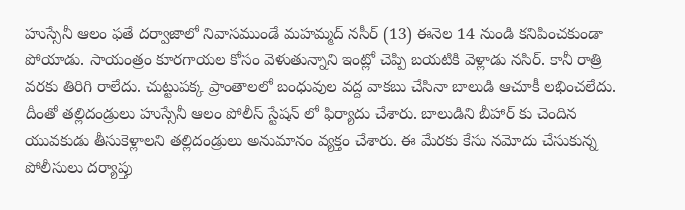హుస్సేనీ ఆలం ఫతే దర్వాజాలో నివాసముండే మహమ్మద్ నసీర్ (13) ఈనెల 14 నుండి కనిపించకుండా పోయాడు. సాయంత్రం కూరగాయల కోసం వెళుతున్నాని ఇంట్లో చెప్పి బయటికి వెళ్లాడు నసిర్. కానీ రాత్రి వరకు తిరిగి రాలేదు. చుట్టుపక్క ప్రాంతాలలో బంధువుల వద్ద వాకబు చేసినా బాలుడి ఆచూకీ లభించలేదు. దీంతో తల్లిదండ్రులు హుస్సేనీ ఆలం పోలీస్ స్టేషన్ లో ఫిర్యాదు చేశారు. బాలుడిని బీహార్ కు చెందిన యువకుడు తీసుకెళ్లాలని తల్లిదండ్రులు అనుమానం వ్యక్తం చేశారు. ఈ మేరకు కేసు నమోదు చేసుకున్న పోలీసులు దర్యాప్తు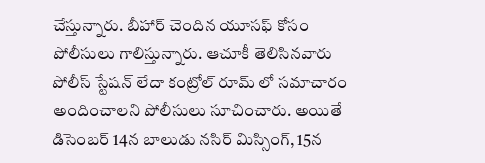చేస్తున్నారు. బీహార్ చెందిన యూసఫ్ కోసం పోలీసులు గాలిస్తున్నారు. ఆచూకీ తెలిసినవారు పోలీస్ స్టేషన్ లేదా కంట్రోల్ రూమ్ లో సమాచారం అందించాలని పోలీసులు సూచించారు. అయితే డిసెంబర్ 14న బాలుడు నసిర్ మిస్సింగ్, 15న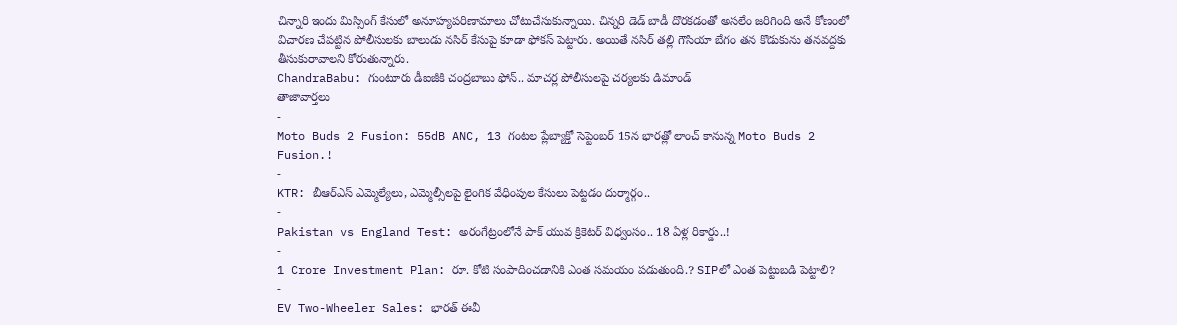చిన్నారి ఇందు మిస్సింగ్ కేసులో అనూహ్యపరిణామాలు చోటుచేసుకున్నాయి. చిన్నరి డెడ్ బాడీ దొరకడంతో అసలేం జరిగింది అనే కోణంలో విచారణ చేపట్టిన పోలీసులకు బాలుడు నసిర్ కేసుపై కూడా ఫోకస్ పెట్టారు. అయితే నసిర్ తల్లి గౌసియా బేగం తన కొడుకును తనవద్దకు తీసుకురావాలని కోరుతున్నారు.
ChandraBabu: గుంటూరు డీఐజీకి చంద్రబాబు ఫోన్.. మాచర్ల పోలీసులపై చర్యలకు డిమాండ్
తాజావార్తలు
-
Moto Buds 2 Fusion: 55dB ANC, 13 గంటల ప్లేబ్యాక్తో సెప్టెంబర్ 15న భారత్లో లాంచ్ కానున్న Moto Buds 2 Fusion.!
-
KTR: బీఆర్ఎస్ ఎమ్మెల్యేలు, ఎమ్మెల్సీలపై లైంగిక వేధింపుల కేసులు పెట్టడం దుర్మార్గం..
-
Pakistan vs England Test: అరంగేట్రంలోనే పాక్ యువ క్రికెటర్ విధ్వంసం.. 18 ఏళ్ల రికార్డు..!
-
1 Crore Investment Plan: రూ. కోటి సంపాదించడానికి ఎంత సమయం పడుతుంది.? SIPలో ఎంత పెట్టుబడి పెట్టాలి?
-
EV Two-Wheeler Sales: భారత్ ఈవీ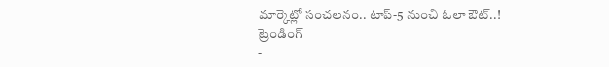మార్కెట్లో సంచలనం.. టాప్-5 నుంచి ఓలా ఔట్..!
ట్రెండింగ్
-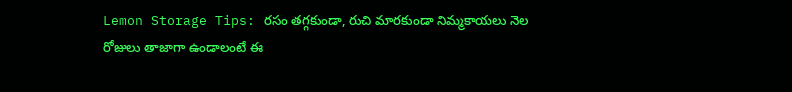Lemon Storage Tips: రసం తగ్గకుండా, రుచి మారకుండా నిమ్మకాయలు నెల రోజులు తాజాగా ఉండాలంటే ఈ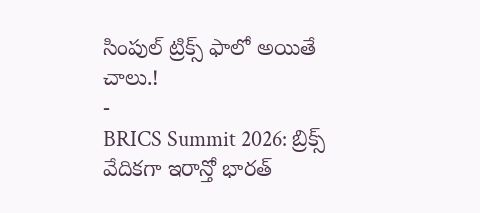సింపుల్ ట్రిక్స్ ఫాలో అయితే చాలు.!
-
BRICS Summit 2026: బ్రిక్స్ వేదికగా ఇరాన్తో భారత్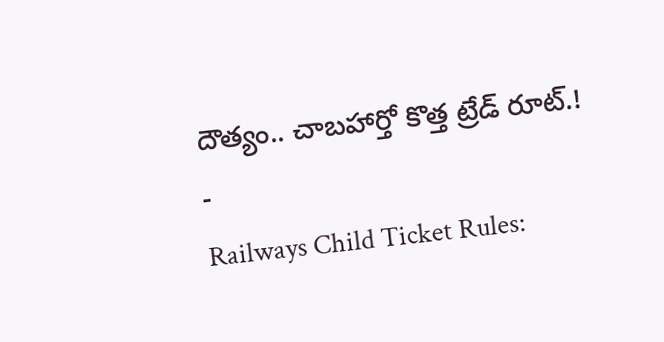దౌత్యం.. చాబహార్తో కొత్త ట్రేడ్ రూట్.!
-
Railways Child Ticket Rules: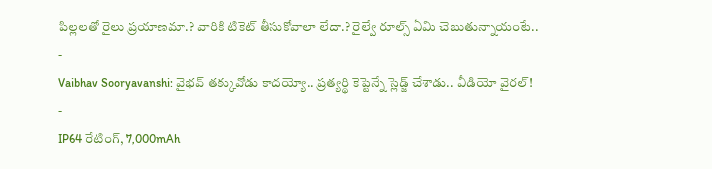పిల్లలతో రైలు ప్రయాణమా.? వారికి టికెట్ తీసుకోవాలా లేదా.? రైల్వే రూల్స్ ఏమి చెబుతున్నాయంటే..
-
Vaibhav Sooryavanshi: వైభవ్ తక్కువోడు కాదయ్యో.. ప్రత్యర్థి కెప్టెన్నే స్లెడ్జ్ చేశాడు.. వీడియో వైరల్!
-
IP64 రేటింగ్, 7,000mAh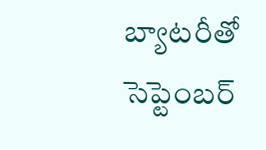బ్యాటరీతో సెప్టెంబర్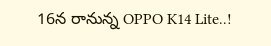16న రానున్న OPPO K14 Lite..!